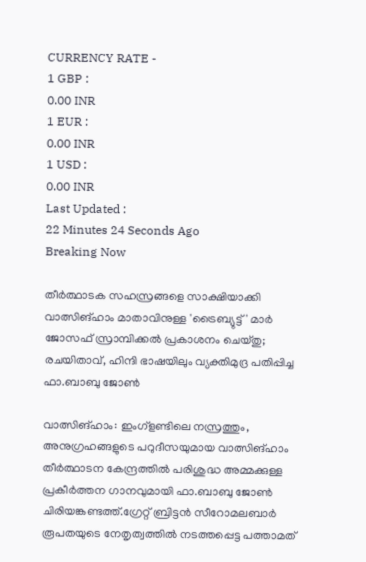CURRENCY RATE -
1 GBP :
0.00 INR
1 EUR :
0.00 INR
1 USD :
0.00 INR
Last Updated :
22 Minutes 24 Seconds Ago
Breaking Now

തീര്‍ത്ഥാടക സഹസ്രങ്ങളെ സാക്ഷിയാക്കി വാത്സിങ്ഹാം മാതാവിനുള്ള 'ട്രൈബ്യുട്ട്' മാര്‍ ജോസഫ് സ്രാമ്പിക്കല്‍ പ്രകാശനം ചെയ്തു; രചയിതാവ്, ഹിന്ദി ഭാഷയിലും വ്യക്തിമുദ്ര പതിപ്പിച്ച ഫാ.ബാബു ജോണ്‍

വാത്സിങ്ഹാം: ഇംഗ്‌ളണ്ടിലെ നസ്രത്തും, അനുഗ്രഹങ്ങളുടെ പറുദീസയുമായ വാത്സിങ്ഹാം തീര്‍ത്ഥാടന കേന്ദ്രത്തില്‍ പരിശുദ്ധ അമ്മക്കുള്ള പ്രകീര്‍ത്തന ഗാനവുമായി ഫാ.ബാബു ജോണ്‍ ചിരിയങ്കണ്ടത്ത്.ഗ്രേറ്റ് ബ്രിട്ടന്‍ സീറോമലബാര്‍ രൂപതയുടെ നേതൃത്വത്തില്‍ നടത്തപ്പെട്ട പത്താമത്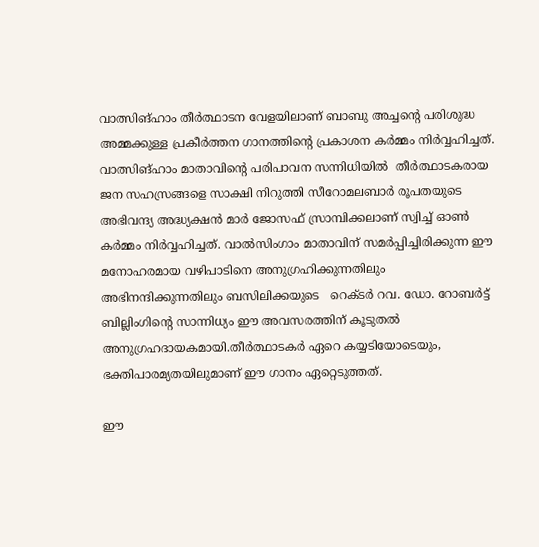വാത്സിങ്ഹാം തീര്‍ത്ഥാടന വേളയിലാണ് ബാബു അച്ചന്റെ പരിശുദ്ധ അമ്മക്കുള്ള പ്രകീര്‍ത്തന ഗാനത്തിന്റെ പ്രകാശന കര്‍മ്മം നിര്‍വ്വഹിച്ചത്. വാത്സിങ്ഹാം മാതാവിന്റെ പരിപാവന സന്നിധിയില്‍  തീര്‍ത്ഥാടകരായ ജന സഹസ്രങ്ങളെ സാക്ഷി നിറുത്തി സീറോമലബാര്‍ രൂപതയുടെ അഭിവന്ദ്യ അദ്ധ്യക്ഷന്‍ മാര്‍ ജോസഫ് സ്രാമ്പിക്കലാണ് സ്വിച്ച് ഓണ്‍ കര്‍മ്മം നിര്‍വ്വഹിച്ചത്. വാല്‍സിംഗാം മാതാവിന് സമര്‍പ്പിച്ചിരിക്കുന്ന ഈ മനോഹരമായ വഴിപാടിനെ അനുഗ്രഹിക്കുന്നതിലും അഭിനന്ദിക്കുന്നതിലും ബസിലിക്കയുടെ   റെക്ടര്‍ റവ. ഡോ. റോബര്‍ട്ട് ബില്ലിംഗിന്റെ സാന്നിധ്യം ഈ അവസരത്തിന് കൂടുതല്‍ അനുഗ്രഹദായകമായി.തീര്‍ത്ഥാടകര്‍ ഏറെ കയ്യടിയോടെയും, ഭക്തിപാരമ്യതയിലുമാണ് ഈ ഗാനം ഏറ്റെടുത്തത്.

ഈ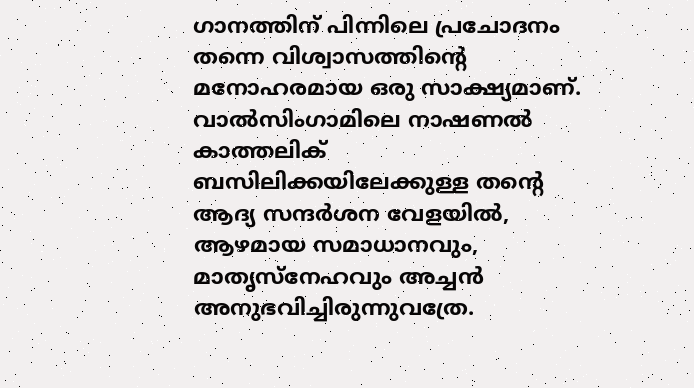ഗാനത്തിന് പിന്നിലെ പ്രചോദനം തന്നെ വിശ്വാസത്തിന്റെ മനോഹരമായ ഒരു സാക്ഷ്യമാണ്. വാല്‍സിംഗാമിലെ നാഷണല്‍ കാത്തലിക് ബസിലിക്കയിലേക്കുള്ള തന്റെ ആദ്യ സന്ദര്‍ശന വേളയില്‍, ആഴമായ സമാധാനവും, മാതൃസ്‌നേഹവും അച്ചന്‍ അനുഭവിച്ചിരുന്നുവത്രേ.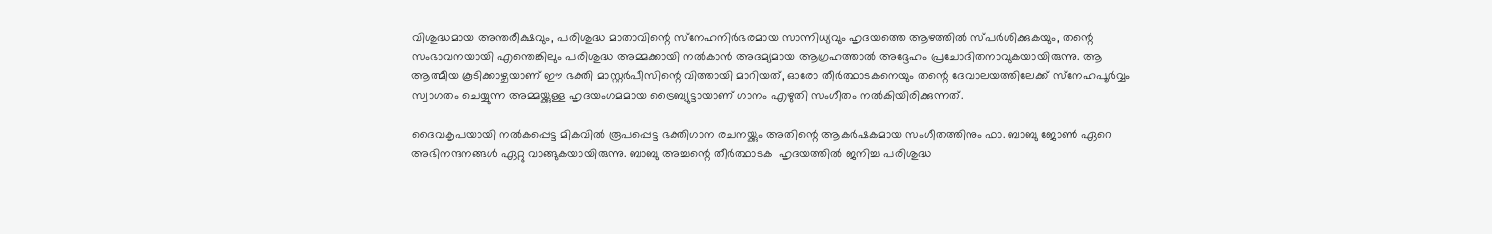വിശുദ്ധമായ അന്തരീക്ഷവും, പരിശുദ്ധ മാതാവിന്റെ സ്‌നേഹനിര്‍ഭരമായ സാന്നിധ്യവും ഹൃദയത്തെ ആഴത്തില്‍ സ്പര്‍ശിക്കുകയും, തന്റെ സംഭാവനയായി എന്തെങ്കിലും പരിശുദ്ധ അമ്മക്കായി നല്‍കാന്‍ അദമ്യമായ ആഗ്രഹത്താല്‍ അദ്ദേഹം പ്രചോദിതനാവുകയായിരുന്നു. ആ ആത്മീയ കൂടിക്കാഴ്ചയാണ് ഈ ഭക്തി മാസ്റ്റര്‍പീസിന്റെ വിത്തായി മാറിയത്, ഓരോ തീര്‍ത്ഥാടകനെയും തന്റെ ദേവാലയത്തിലേക്ക് സ്‌നേഹപൂര്‍വ്വം സ്വാഗതം ചെയ്യുന്ന അമ്മയ്ക്കുള്ള ഹൃദയംഗമമായ ട്രൈബ്യുട്ടായാണ് ഗാനം എഴുതി സംഗീതം നല്‍കിയിരിക്കുന്നത്.

ദൈവകൃപയായി നല്‍കപ്പെട്ട മികവില്‍ രൂപപ്പെട്ട ഭക്തിഗാന രചനയ്ക്കും അതിന്റെ ആകര്‍ഷകമായ സംഗീതത്തിനും ഫാ. ബാബു ജോണ്‍ ഏറെ അഭിനന്ദനങ്ങള്‍ ഏറ്റു വാങ്ങുകയായിരുന്നു. ബാബു അച്ചന്റെ തീര്‍ത്ഥാടക  ഹൃദയത്തില്‍ ജനിച്ച പരിശുദ്ധ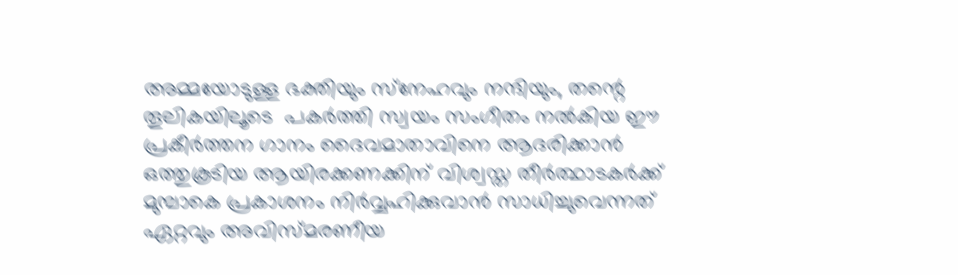അമ്മയോടുള്ള ഭക്തിയും സ്‌നേഹവും നന്ദിയും, തന്റെ തൂലികയിലൂടെ  പകര്‍ത്തി സ്വയം സംഗീതം നല്‍കിയ ഈ പ്രകീര്‍ത്തന ഗാനം ദൈവമാതാവിനെ ആദരിക്കാന്‍ ഒത്തുകൂടിയ ആയിരക്കണക്കിന് വിശ്വസ്ത തീര്‍ത്ഥാടകര്‍ക്ക് മുമ്പാകെ പ്രകാശനം നിര്‍വ്വഹിക്കുവാന്‍ സാധിച്ചുവെന്നത്  ഏറ്റവും അവിസ്മരണീയ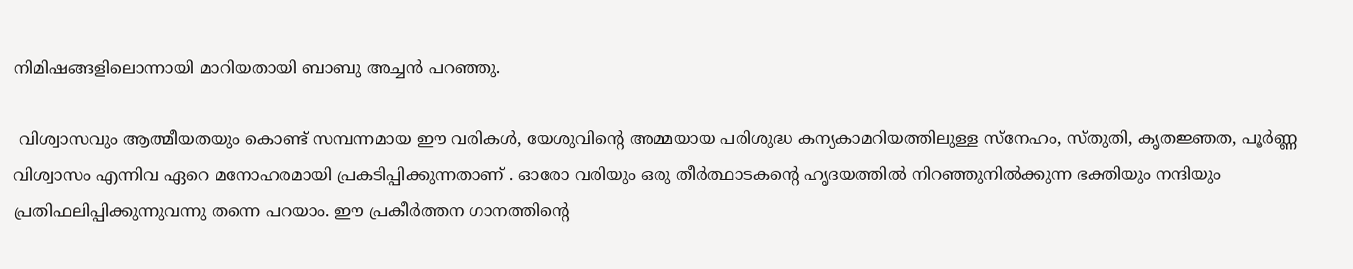നിമിഷങ്ങളിലൊന്നായി മാറിയതായി ബാബു അച്ചന്‍ പറഞ്ഞു.

 വിശ്വാസവും ആത്മീയതയും കൊണ്ട് സമ്പന്നമായ ഈ വരികള്‍, യേശുവിന്റെ അമ്മയായ പരിശുദ്ധ കന്യകാമറിയത്തിലുള്ള സ്‌നേഹം, സ്തുതി, കൃതജ്ഞത, പൂര്‍ണ്ണ വിശ്വാസം എന്നിവ ഏറെ മനോഹരമായി പ്രകടിപ്പിക്കുന്നതാണ് . ഓരോ വരിയും ഒരു തീര്‍ത്ഥാടകന്റെ ഹൃദയത്തില്‍ നിറഞ്ഞുനില്‍ക്കുന്ന ഭക്തിയും നന്ദിയും പ്രതിഫലിപ്പിക്കുന്നുവന്നു തന്നെ പറയാം. ഈ പ്രകീര്‍ത്തന ഗാനത്തിന്റെ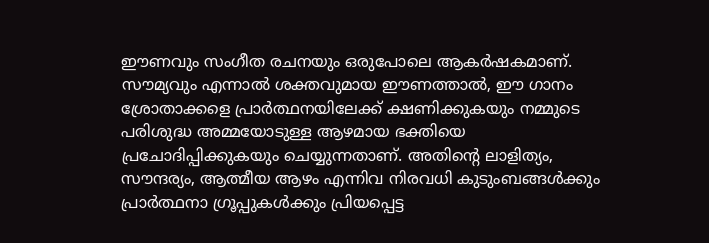ഈണവും സംഗീത രചനയും ഒരുപോലെ ആകര്‍ഷകമാണ്. സൗമ്യവും എന്നാല്‍ ശക്തവുമായ ഈണത്താല്‍, ഈ ഗാനം ശ്രോതാക്കളെ പ്രാര്‍ത്ഥനയിലേക്ക് ക്ഷണിക്കുകയും നമ്മുടെ പരിശുദ്ധ അമ്മയോടുള്ള ആഴമായ ഭക്തിയെ പ്രചോദിപ്പിക്കുകയും ചെയ്യുന്നതാണ്. അതിന്റെ ലാളിത്യം, സൗന്ദര്യം, ആത്മീയ ആഴം എന്നിവ നിരവധി കുടുംബങ്ങള്‍ക്കും പ്രാര്‍ത്ഥനാ ഗ്രൂപ്പുകള്‍ക്കും പ്രിയപ്പെട്ട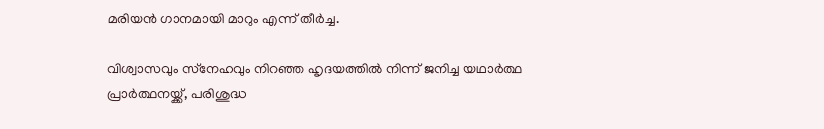മരിയന്‍ ഗാനമായി മാറും എന്ന് തീര്‍ച്ച.

വിശ്വാസവും സ്‌നേഹവും നിറഞ്ഞ ഹൃദയത്തില്‍ നിന്ന് ജനിച്ച യഥാര്‍ത്ഥ പ്രാര്‍ത്ഥനയ്ക്ക്, പരിശുദ്ധ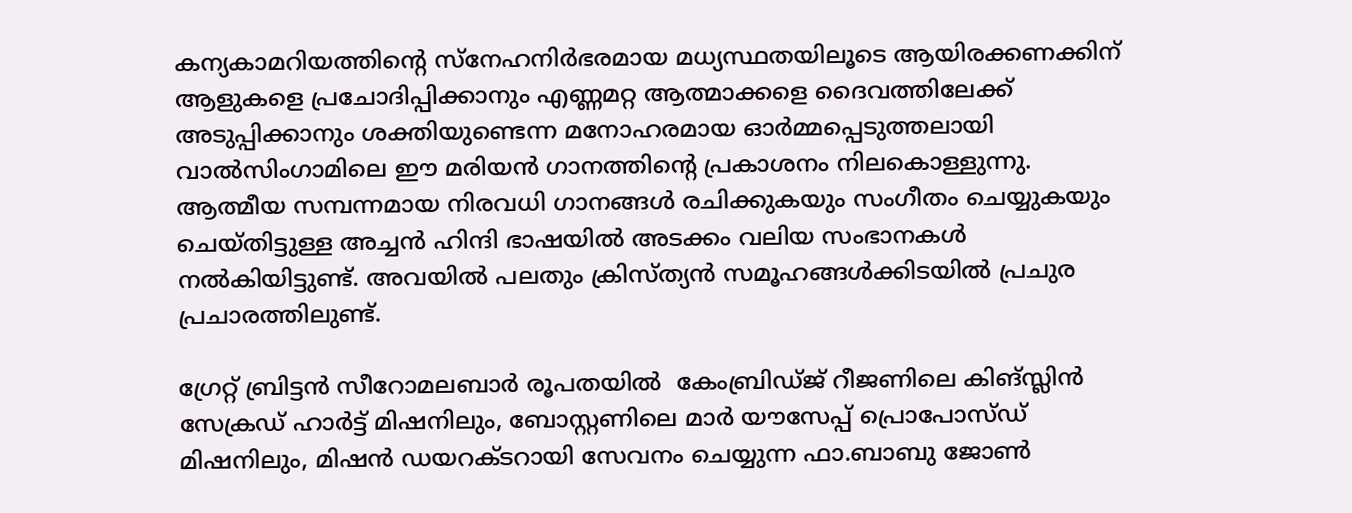കന്യകാമറിയത്തിന്റെ സ്‌നേഹനിര്‍ഭരമായ മധ്യസ്ഥതയിലൂടെ ആയിരക്കണക്കിന് ആളുകളെ പ്രചോദിപ്പിക്കാനും എണ്ണമറ്റ ആത്മാക്കളെ ദൈവത്തിലേക്ക് അടുപ്പിക്കാനും ശക്തിയുണ്ടെന്ന മനോഹരമായ ഓര്‍മ്മപ്പെടുത്തലായി വാല്‍സിംഗാമിലെ ഈ മരിയന്‍ ഗാനത്തിന്റെ പ്രകാശനം നിലകൊള്ളുന്നു.  ആത്മീയ സമ്പന്നമായ നിരവധി ഗാനങ്ങള്‍ രചിക്കുകയും സംഗീതം ചെയ്യുകയും ചെയ്തിട്ടുള്ള അച്ചന്‍ ഹിന്ദി ഭാഷയില്‍ അടക്കം വലിയ സംഭാനകള്‍ നല്‍കിയിട്ടുണ്ട്. അവയില്‍ പലതും ക്രിസ്ത്യന്‍ സമൂഹങ്ങള്‍ക്കിടയില്‍ പ്രചുര പ്രചാരത്തിലുണ്ട്.

ഗ്രേറ്റ് ബ്രിട്ടന്‍ സീറോമലബാര്‍ രൂപതയില്‍  കേംബ്രിഡ്ജ് റീജണിലെ കിങ്സ്ലിന്‍ സേക്രഡ് ഹാര്‍ട്ട് മിഷനിലും, ബോസ്റ്റണിലെ മാര്‍ യൗസേപ്പ് പ്രൊപോസ്ഡ് മിഷനിലും, മിഷന്‍ ഡയറക്ടറായി സേവനം ചെയ്യുന്ന ഫാ.ബാബു ജോണ്‍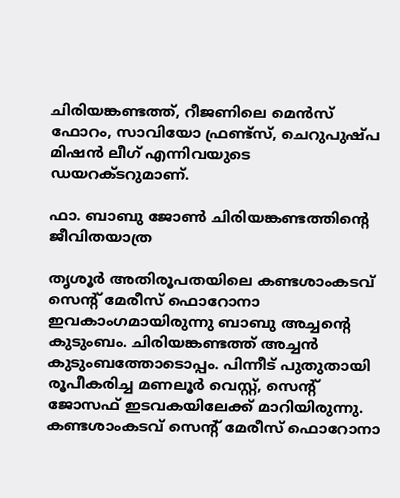ചിരിയങ്കണ്ടത്ത്, റീജണിലെ മെന്‍സ് ഫോറം, സാവിയോ ഫ്രണ്ട്സ്, ചെറുപുഷ്പ മിഷന്‍ ലീഗ് എന്നിവയുടെ ഡയറക്ടറുമാണ്.

ഫാ. ബാബു ജോണ്‍ ചിരിയങ്കണ്ടത്തിന്റെ ജീവിതയാത്ര

തൃശൂര്‍ അതിരൂപതയിലെ കണ്ടശാംകടവ് സെന്റ് മേരീസ് ഫൊറോനാ ഇവകാംഗമായിരുന്നു ബാബു അച്ചന്റെ കുടുംബം. ചിരിയങ്കണ്ടത്ത് അച്ചന്‍ കുടുംബത്തോടൊപ്പം. പിന്നീട് പുതുതായി രൂപീകരിച്ച മണലൂര്‍ വെസ്റ്റ്, സെന്റ് ജോസഫ് ഇടവകയിലേക്ക് മാറിയിരുന്നു. കണ്ടശാംകടവ് സെന്റ് മേരീസ് ഫൊറോനാ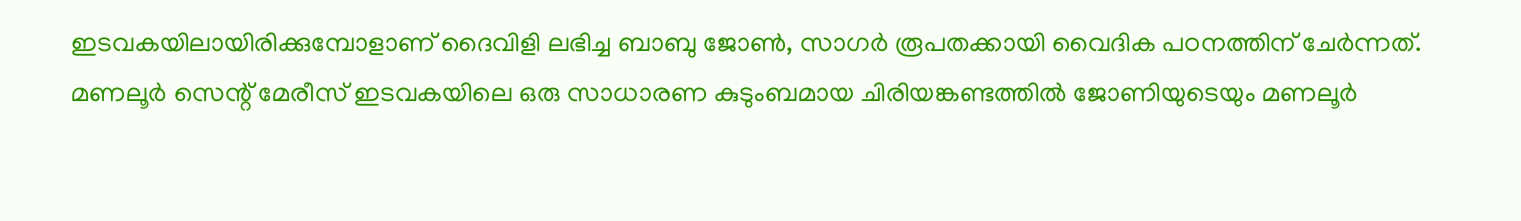ഇടവകയിലായിരിക്കുമ്പോളാണ് ദൈവിളി ലഭിച്ച ബാബു ജോണ്‍, സാഗര്‍ രൂപതക്കായി വൈദിക പഠനത്തിന് ചേര്‍ന്നത്.  മണലൂര്‍ സെന്റ് മേരീസ് ഇടവകയിലെ ഒരു സാധാരണ കുടുംബമായ ചിരിയങ്കണ്ടത്തില്‍ ജോണിയുടെയും മണലൂര്‍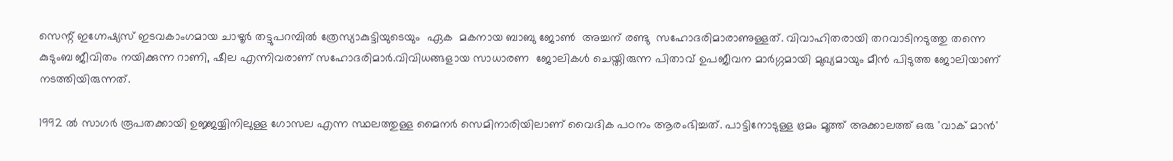സെന്റ് ഇഗ്നേഷ്യസ് ഇടവകാംഗമായ ചാഴൂര്‍ തട്ടുപറമ്പില്‍ ത്രേസ്യാകുട്ടിയുടെയും  ഏക  മകനായ ബാബു ജോണ്‍  അച്ചന് രണ്ടു  സഹോദരിമാരാണുള്ളത്. വിവാഹിതരായി തറവാടിനടുത്തു തന്നെ കുടുംബ ജീവിതം നയിക്കുന്ന റാണി, ഷീല എന്നിവരാണ് സഹോദരിമാര്‍.വിവിധങ്ങളായ സാധാരണ  ജോലികള്‍ ചെയ്തിരുന്ന പിതാവ് ഉപജീവന മാര്‍ഗ്ഗമായി മുഖ്യമായും മീന്‍ പിടുത്ത ജോലിയാണ് നടത്തിയിരുന്നത്.

1992 ല്‍ സാഗര്‍ രൂപതക്കായി ഉജ്ജയ്യിനിലുള്ള ഗോസല എന്ന സ്ഥലത്തുള്ള മൈനര്‍ സെമിനാരിയിലാണ് വൈദിക പഠനം ആരംഭിച്ചത്. പാട്ടിനോടുള്ള ഭ്രമം മൂത്ത് അക്കാലത്ത് ഒരു 'വാക് മാന്‍'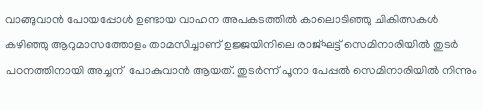വാങ്ങുവാന്‍ പോയപ്പോള്‍ ഉണ്ടായ വാഹന അപകടത്തില്‍ കാലൊടിഞ്ഞു ചികിത്സകള്‍ കഴിഞ്ഞു ആറുമാസത്തോളം താമസിച്ചാണ് ഉജ്ജയിനിലെ രാജ്ഘട്ട് സെമിനാരിയില്‍ തുടര്‍ പഠനത്തിനായി അച്ചന്  പോകുവാന്‍ ആയത്. തുടര്‍ന്ന് പൂനാ പേപ്പല്‍ സെമിനാരിയില്‍ നിന്നും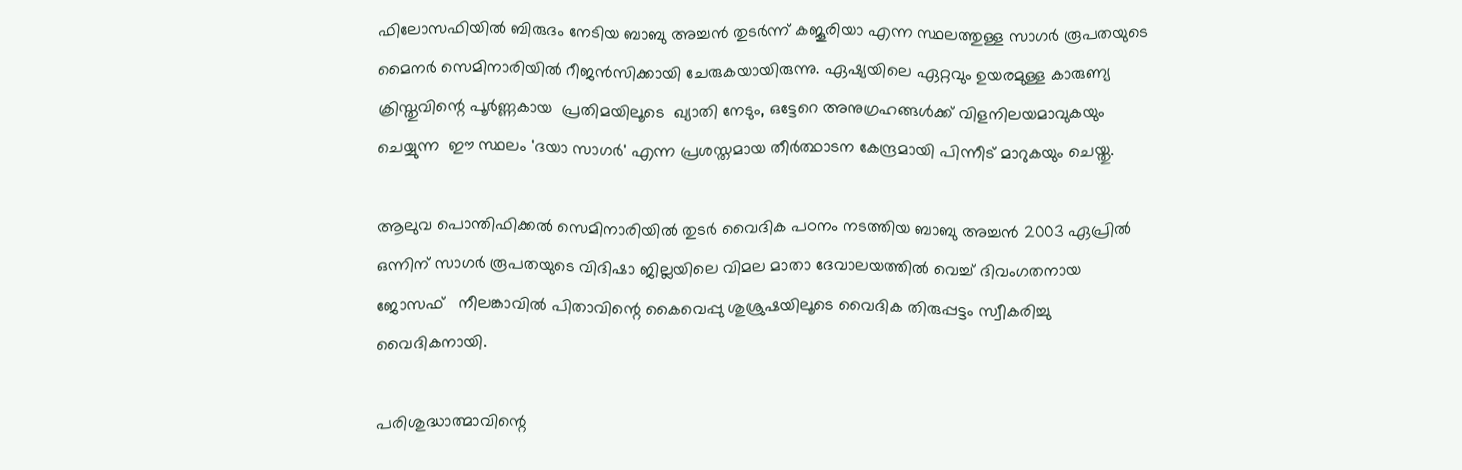ഫിലോസഫിയില്‍ ബിരുദം നേടിയ ബാബു അച്ചന്‍ തുടര്‍ന്ന് കജൂരിയാ എന്ന സ്ഥലത്തുള്ള സാഗര്‍ രൂപതയുടെ മൈനര്‍ സെമിനാരിയില്‍ റീജന്‍സിക്കായി ചേരുകയായിരുന്നു. ഏഷ്യയിലെ ഏറ്റവും ഉയരമുള്ള കാരുണ്യ ക്രിസ്തുവിന്റെ പൂര്‍ണ്ണകായ  പ്രതിമയിലൂടെ  ഖ്യാതി നേടും, ഒട്ടേറെ അനുഗ്രഹങ്ങള്‍ക്ക് വിളനിലയമാവുകയും ചെയ്യുന്ന  ഈ സ്ഥലം 'ദയാ സാഗര്‍' എന്ന പ്രശസ്തമായ തീര്‍ത്ഥാടന കേന്ദ്രമായി പിന്നീട് മാറുകയും ചെയ്തു.

ആലുവ പൊന്തിഫിക്കല്‍ സെമിനാരിയില്‍ തുടര്‍ വൈദിക പഠനം നടത്തിയ ബാബു അച്ചന്‍ 2003 ഏപ്രില്‍ ഒന്നിന് സാഗര്‍ രൂപതയുടെ വിദിഷാ ജില്ലയിലെ വിമല മാതാ ദേവാലയത്തില്‍ വെച്ച് ദിവംഗതനായ ജോസഫ്   നീലങ്കാവില്‍ പിതാവിന്റെ കൈവെപ്പു ശുശ്രുഷയിലൂടെ വൈദിക തിരുപ്പട്ടം സ്വീകരിച്ചു വൈദികനായി.

പരിശുദ്ധാത്മാവിന്റെ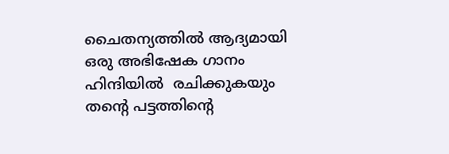ചൈതന്യത്തില്‍ ആദ്യമായി ഒരു അഭിഷേക ഗാനം ഹിന്ദിയില്‍  രചിക്കുകയും തന്റെ പട്ടത്തിന്റെ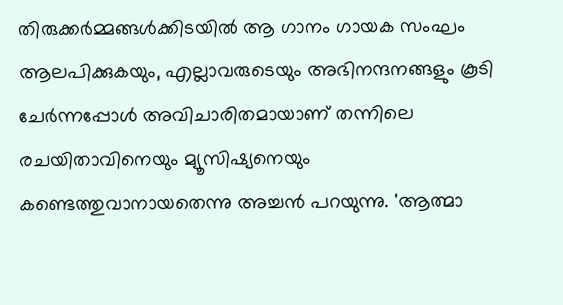തിരുക്കര്‍മ്മങ്ങള്‍ക്കിടയില്‍ ആ ഗാനം ഗായക സംഘം  ആലപിക്കുകയും, എല്ലാവരുടെയും അഭിനന്ദനങ്ങളും കൂടി ചേര്‍ന്നപ്പോള്‍ അവിചാരിതമായാണ് തന്നിലെ രചയിതാവിനെയും മ്യൂസിഷ്യനെയും  കണ്ടെത്തുവാനായതെന്നു അച്ചന്‍ പറയുന്നു. 'ആത്മാ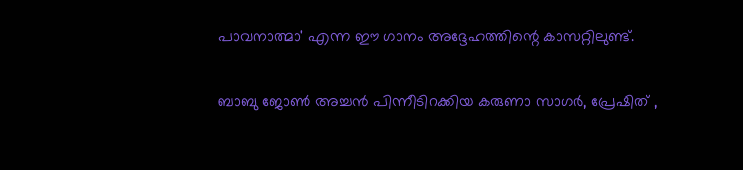പാവനാത്മാ' എന്ന ഈ ഗാനം അദ്ദേഹത്തിന്റെ കാസറ്റിലുണ്ട്.

ബാബു ജോണ്‍ അച്ചന്‍ പിന്നീടിറക്കിയ കരുണാ സാഗര്‍, പ്രേഷിത് ,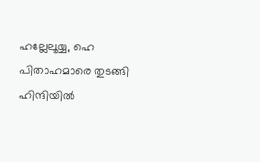ഹല്ലേലൂയ്യ, ഹെ പിതാഹമാരെ തുടങ്ങി ഹിന്ദിയില്‍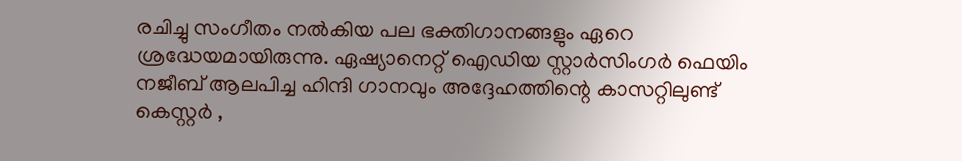രചിച്ചു സംഗീതം നല്‍കിയ പല ഭക്തിഗാനങ്ങളും ഏറെ ശ്രദ്ധേയമായിരുന്നു. ഏഷ്യാനെറ്റ് ഐഡിയ സ്റ്റാര്‍സിംഗര്‍ ഫെയിം നജീബ് ആലപിച്ച ഹിന്ദി ഗാനവും അദ്ദേഹത്തിന്റെ കാസറ്റിലുണ്ട്  കെസ്റ്റര്‍ ,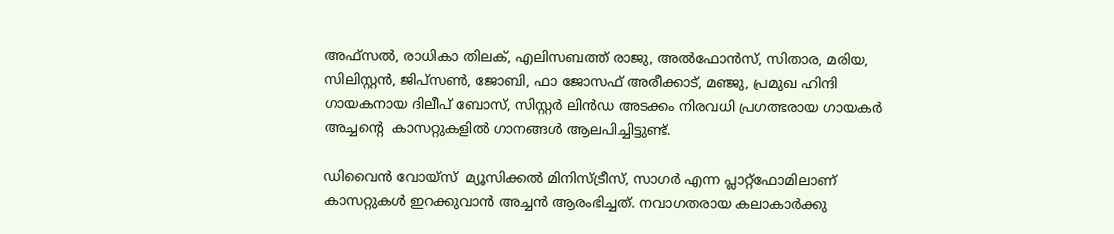അഫ്‌സല്‍, രാധികാ തിലക്, എലിസബത്ത് രാജു, അല്‍ഫോന്‍സ്, സിതാര, മരിയ, സിലിസ്റ്റന്‍, ജിപ്‌സണ്‍, ജോബി, ഫാ ജോസഫ് അരീക്കാട്, മഞ്ജു, പ്രമുഖ ഹിന്ദി ഗായകനായ ദിലീപ് ബോസ്, സിസ്റ്റര്‍ ലിന്‍ഡ അടക്കം നിരവധി പ്രഗത്ഭരായ ഗായകര്‍ അച്ചന്റെ  കാസറ്റുകളില്‍ ഗാനങ്ങള്‍ ആലപിച്ചിട്ടുണ്ട്.

ഡിവൈന്‍ വോയ്സ്  മ്യൂസിക്കല്‍ മിനിസ്ട്രീസ്, സാഗര്‍ എന്ന പ്ലാറ്റ്ഫോമിലാണ് കാസറ്റുകള്‍ ഇറക്കുവാന്‍ അച്ചന്‍ ആരംഭിച്ചത്. നവാഗതരായ കലാകാര്‍ക്കു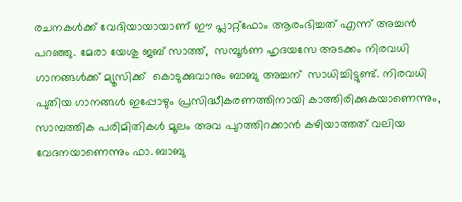രചനകള്‍ക്ക് വേദിയായായാണ് ഈ പ്ലാറ്റ്ഫോം ആരംഭിച്ചത് എന്ന് അച്ചന്‍ പറഞ്ഞു. മേരാ യേശു ജബ് സാത്ത്,  സമ്പൂര്‍ണ ഹൃദയസേ അടക്കം നിരവധി ഗാനങ്ങള്‍ക്ക് മ്യൂസിക്ക്  കൊടുക്കുവാനും ബാബു അച്ചന്  സാധിച്ചിട്ടുണ്ട്. നിരവധി പുതിയ ഗാനങ്ങള്‍ ഇപ്പോഴും പ്രസിദ്ധീകരണത്തിനായി കാത്തിരിക്കുകയാണെന്നും, സാമ്പത്തിക പരിമിതികള്‍ മൂലം അവ പുറത്തിറക്കാന്‍ കഴിയാത്തത് വലിയ വേദനയാണെന്നും ഫാ. ബാബു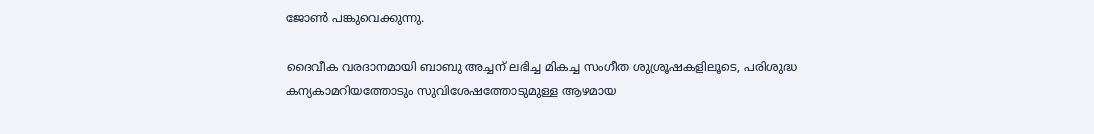ജോണ്‍ പങ്കുവെക്കുന്നു.

ദൈവീക വരദാനമായി ബാബു അച്ചന് ലഭിച്ച മികച്ച സംഗീത ശുശ്രൂഷകളിലൂടെ, പരിശുദ്ധ കന്യകാമറിയത്തോടും സുവിശേഷത്തോടുമുള്ള ആഴമായ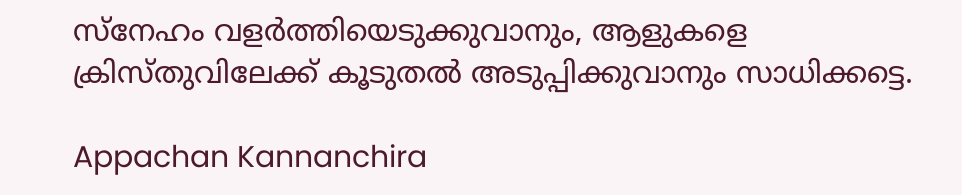സ്‌നേഹം വളര്‍ത്തിയെടുക്കുവാനും, ആളുകളെ ക്രിസ്തുവിലേക്ക് കൂടുതല്‍ അടുപ്പിക്കുവാനും സാധിക്കട്ടെ.

Appachan Kannanchira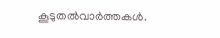കൂടുതല്‍വാര്‍ത്തകള്‍.